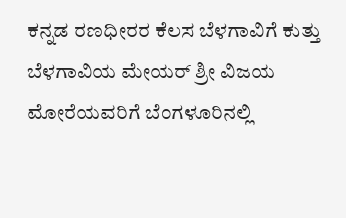ಕನ್ನಡ ರಣಧೀರರ ಕೆಲಸ ಬೆಳಗಾವಿಗೆ ಕುತ್ತು
ಬೆಳಗಾವಿಯ ಮೇಯರ್ ಶ್ರೀ ವಿಜಯ ಮೋರೆಯವರಿಗೆ ಬೆಂಗಳೂರಿನಲ್ಲಿ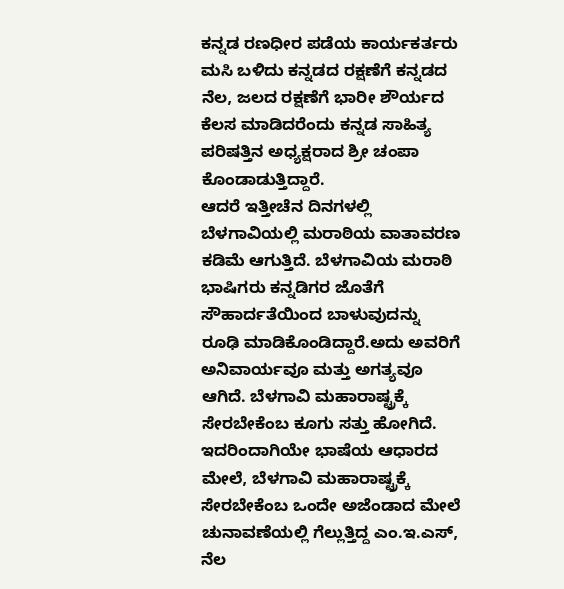ಕನ್ನಡ ರಣಧೀರ ಪಡೆಯ ಕಾರ್ಯಕರ್ತರು ಮಸಿ ಬಳಿದು ಕನ್ನಡದ ರಕ್ಷಣೆಗೆ ಕನ್ನಡದ ನೆಲ, ಜಲದ ರಕ್ಷಣೆಗೆ ಭಾರೀ ಶೌರ್ಯದ ಕೆಲಸ ಮಾಡಿದರೆಂದು ಕನ್ನಡ ಸಾಹಿತ್ಯ ಪರಿಷತ್ತಿನ ಅಧ್ಯಕ್ಷರಾದ ಶ್ರೀ ಚಂಪಾ ಕೊಂಡಾಡುತ್ತಿದ್ದಾರೆ.
ಆದರೆ ಇತ್ತೀಚೆನ ದಿನಗಳಲ್ಲಿ ಬೆಳಗಾವಿಯಲ್ಲಿ ಮರಾಠಿಯ ವಾತಾವರಣ ಕಡಿಮೆ ಆಗುತ್ತಿದೆ. ಬೆಳಗಾವಿಯ ಮರಾಠಿ ಭಾಷಿಗರು ಕನ್ನಡಿಗರ ಜೊತೆಗೆ ಸೌಹಾರ್ದತೆಯಿಂದ ಬಾಳುವುದನ್ನು ರೂಢಿ ಮಾಡಿಕೊಂಡಿದ್ದಾರೆ.ಅದು ಅವರಿಗೆ ಅನಿವಾರ್ಯವೂ ಮತ್ತು ಅಗತ್ಯವೂ ಆಗಿದೆ. ಬೆಳಗಾವಿ ಮಹಾರಾಷ್ಟ್ರಕ್ಕೆ ಸೇರಬೇಕೆಂಬ ಕೂಗು ಸತ್ತು ಹೋಗಿದೆ. ಇದರಿಂದಾಗಿಯೇ ಭಾಷೆಯ ಆಧಾರದ ಮೇಲೆ, ಬೆಳಗಾವಿ ಮಹಾರಾಷ್ಟ್ರಕ್ಕೆ ಸೇರಬೇಕೆಂಬ ಒಂದೇ ಅಜೆಂಡಾದ ಮೇಲೆ ಚುನಾವಣೆಯಲ್ಲಿ ಗೆಲ್ಲುತ್ತಿದ್ದ ಎಂ.ಇ.ಎಸ್, ನೆಲ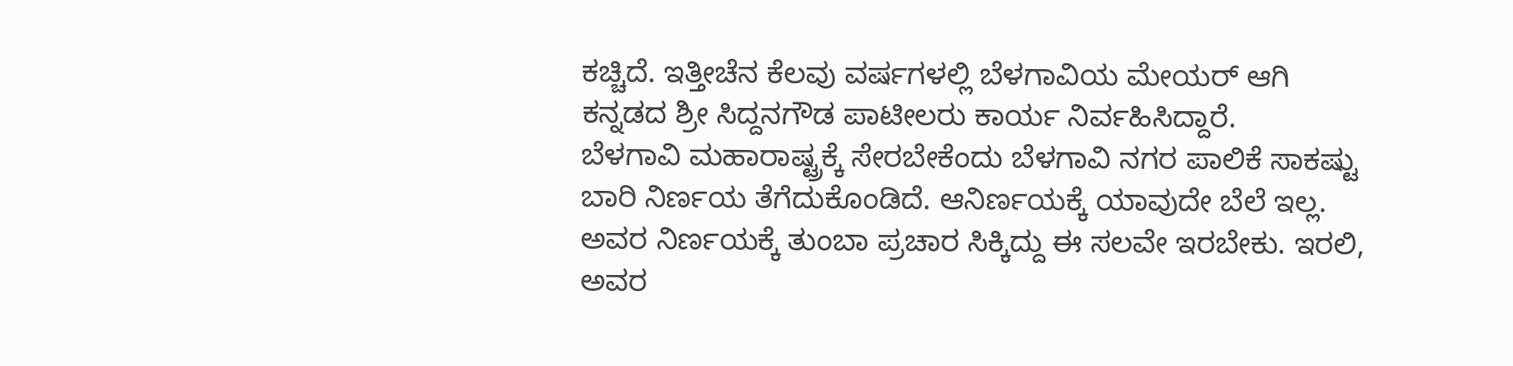ಕಚ್ಚಿದೆ. ಇತ್ತೀಚೆನ ಕೆಲವು ವರ್ಷಗಳಲ್ಲಿ ಬೆಳಗಾವಿಯ ಮೇಯರ್ ಆಗಿ ಕನ್ನಡದ ಶ್ರೀ ಸಿದ್ದನಗೌಡ ಪಾಟೀಲರು ಕಾರ್ಯ ನಿರ್ವಹಿಸಿದ್ದಾರೆ.
ಬೆಳಗಾವಿ ಮಹಾರಾಷ್ಟ್ರಕ್ಕೆ ಸೇರಬೇಕೆಂದು ಬೆಳಗಾವಿ ನಗರ ಪಾಲಿಕೆ ಸಾಕಷ್ಟು ಬಾರಿ ನಿರ್ಣಯ ತೆಗೆದುಕೊಂಡಿದೆ. ಆನಿರ್ಣಯಕ್ಕೆ ಯಾವುದೇ ಬೆಲೆ ಇಲ್ಲ. ಅವರ ನಿರ್ಣಯಕ್ಕೆ ತುಂಬಾ ಪ್ರಚಾರ ಸಿಕ್ಕಿದ್ದು ಈ ಸಲವೇ ಇರಬೇಕು. ಇರಲಿ, ಅವರ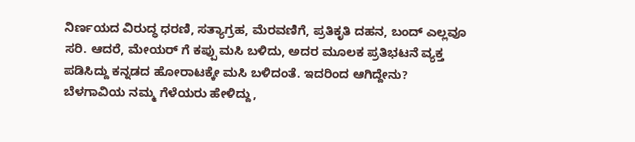ನಿರ್ಣಯದ ವಿರುದ್ಧ ಧರಣಿ, ಸತ್ಯಾಗ್ರಹ, ಮೆರವಣಿಗೆ, ಪ್ರತಿಕೃತಿ ದಹನ, ಬಂದ್ ಎಲ್ಲವೂ ಸರಿ. ಆದರೆ, ಮೇಯರ್ ಗೆ ಕಪ್ಪು ಮಸಿ ಬಳಿದು, ಅದರ ಮೂಲಕ ಪ್ರತಿಭಟನೆ ವ್ಯಕ್ತ ಪಡಿಸಿದ್ದು ಕನ್ನಡದ ಹೋರಾಟಕ್ಕೇ ಮಸಿ ಬಳಿದಂತೆ. ಇದರಿಂದ ಆಗಿದ್ದೇನು? ಬೆಳಗಾವಿಯ ನಮ್ಮ ಗೆಳೆಯರು ಹೇಳಿದ್ದು,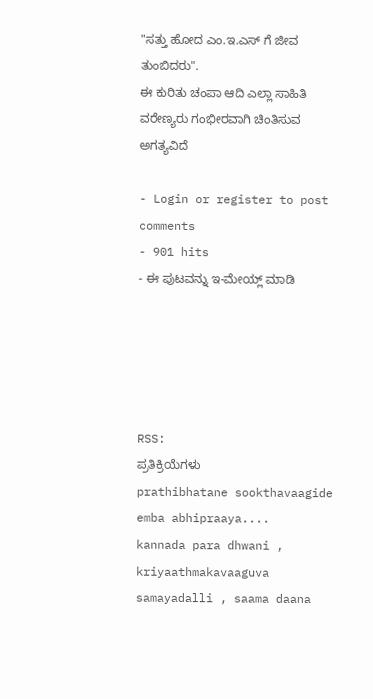"ಸತ್ತು ಹೋದ ಎಂ.ಇ.ಎಸ್ ಗೆ ಜೀವ ತುಂಬಿದರು".
ಈ ಕುರಿತು ಚಂಪಾ ಆದಿ ಎಲ್ಲಾ ಸಾಹಿತಿ ವರೇಣ್ಯರು ಗಂಭೀರವಾಗಿ ಚಿಂತಿಸುವ ಅಗತ್ಯವಿದೆ

- Login or register to post comments
- 901 hits
- ಈ ಪುಟವನ್ನು ಇ-ಮೇಯ್ಲ್ ಮಾಡಿ





RSS:
ಪ್ರತಿಕ್ರಿಯೆಗಳು
prathibhatane sookthavaagide emba abhipraaya....
kannada para dhwani , kriyaathmakavaaguva samayadalli , saama daana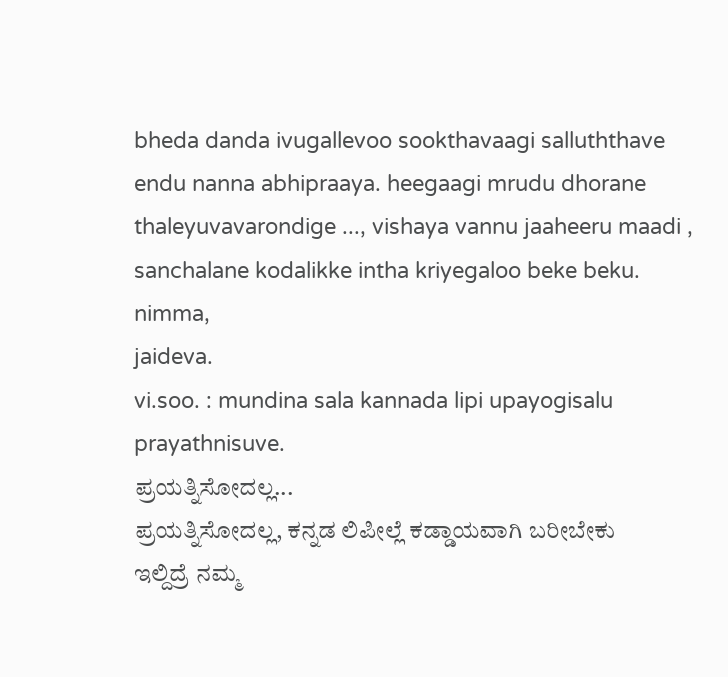bheda danda ivugallevoo sookthavaagi salluththave endu nanna abhipraaya. heegaagi mrudu dhorane thaleyuvavarondige ..., vishaya vannu jaaheeru maadi , sanchalane kodalikke intha kriyegaloo beke beku.
nimma,
jaideva.
vi.soo. : mundina sala kannada lipi upayogisalu prayathnisuve.
ಪ್ರಯತ್ನಿಸೋದಲ್ಲ...
ಪ್ರಯತ್ನಿಸೋದಲ್ಲ, ಕನ್ನಡ ಲಿಪೀಲ್ಲೆ ಕಡ್ಡಾಯವಾಗಿ ಬರೀಬೇಕು
ಇಲ್ದಿದ್ರೆ ನಮ್ಮ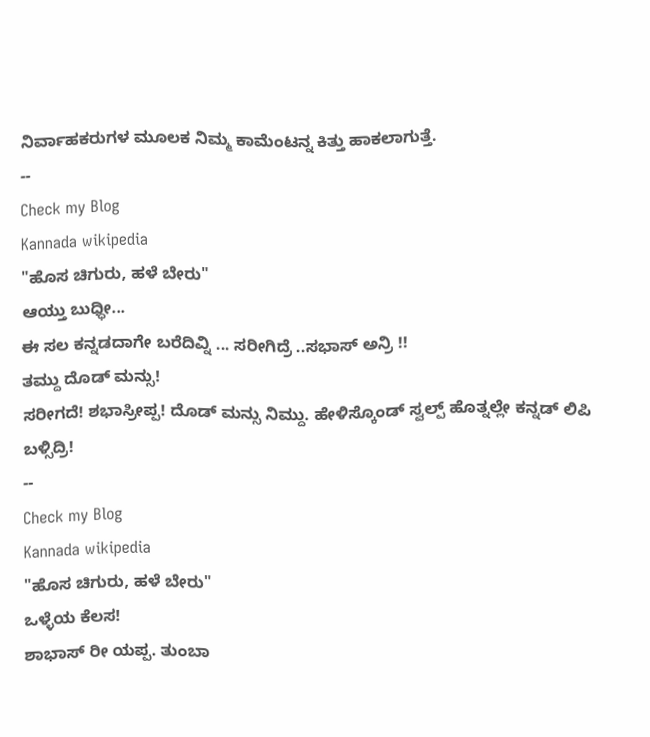ನಿರ್ವಾಹಕರುಗಳ ಮೂಲಕ ನಿಮ್ಮ ಕಾಮೆಂಟನ್ನ ಕಿತ್ತು ಹಾಕಲಾಗುತ್ತೆ.
--
Check my Blog
Kannada wikipedia
"ಹೊಸ ಚಿಗುರು, ಹಳೆ ಬೇರು"
ಆಯ್ತು ಬುಧ್ಧೀ...
ಈ ಸಲ ಕನ್ನಡದಾಗೇ ಬರೆದಿವ್ನಿ ... ಸರೀಗಿದ್ರೆ ..ಸಭಾಸ್ ಅನ್ರಿ !!
ತಮ್ದು ದೊಡ್ ಮನ್ಸು!
ಸರೀಗದೆ! ಶಭಾಸ್ರೀಪ್ಪ! ದೊಡ್ ಮನ್ಸು ನಿಮ್ದು. ಹೇಳಿಸ್ಕೊಂಡ್ ಸ್ವಲ್ಪ್ ಹೊತ್ನಲ್ಲೇ ಕನ್ನಡ್ ಲಿಪಿ ಬಳ್ಸಿದ್ರಿ!
--
Check my Blog
Kannada wikipedia
"ಹೊಸ ಚಿಗುರು, ಹಳೆ ಬೇರು"
ಒಳ್ಳೆಯ ಕೆಲಸ!
ಶಾಭಾಸ್ ರೀ ಯಪ್ಪ. ತುಂಬಾ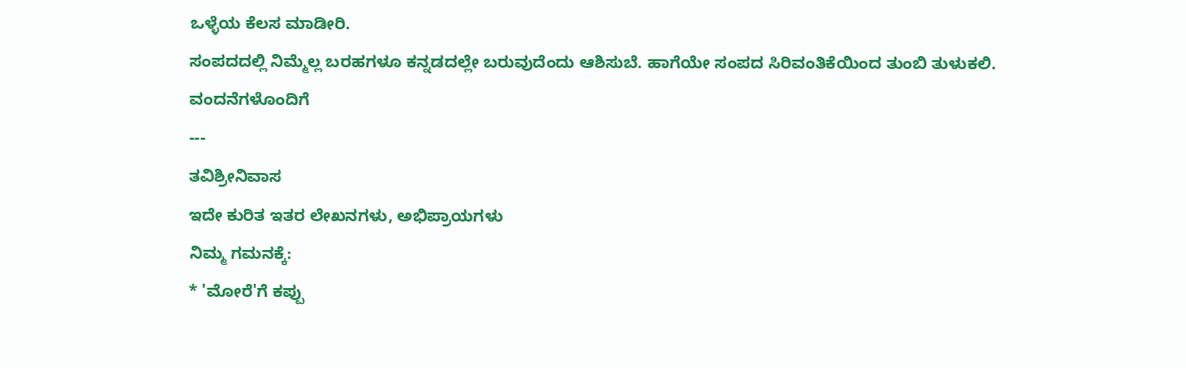ಒಳ್ಳೆಯ ಕೆಲಸ ಮಾಡೀರಿ.
ಸಂಪದದಲ್ಲಿ ನಿಮ್ಮೆಲ್ಲ ಬರಹಗಳೂ ಕನ್ನಡದಲ್ಲೇ ಬರುವುದೆಂದು ಆಶಿಸುಬೆ. ಹಾಗೆಯೇ ಸಂಪದ ಸಿರಿವಂತಿಕೆಯಿಂದ ತುಂಬಿ ತುಳುಕಲಿ.
ವಂದನೆಗಳೊಂದಿಗೆ
---
ತವಿಶ್ರೀನಿವಾಸ
ಇದೇ ಕುರಿತ ಇತರ ಲೇಖನಗಳು, ಅಭಿಪ್ರಾಯಗಳು
ನಿಮ್ಮ ಗಮನಕ್ಕೆ:
* 'ಮೋರೆ'ಗೆ ಕಪ್ಪು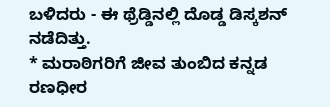ಬಳಿದರು - ಈ ಥ್ರೆಡ್ಡಿನಲ್ಲಿ ದೊಡ್ಡ ಡಿಸ್ಕಶನ್ ನಡೆದಿತ್ತು.
* ಮರಾಠಿಗರಿಗೆ ಜೀವ ತುಂಬಿದ ಕನ್ನಡ ರಣಧೀರ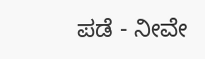ಪಡೆ - ನೀವೇ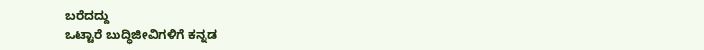ಬರೆದದ್ದು
ಒಟ್ಟಾರೆ ಬುದ್ಧಿಜೀವಿಗಳಿಗೆ ಕನ್ನಡ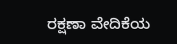ರಕ್ಷಣಾ ವೇದಿಕೆಯ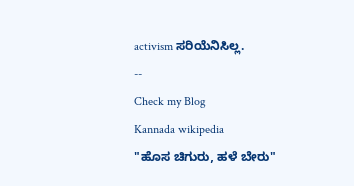activism ಸರಿಯೆನಿಸಿಲ್ಲ.
--
Check my Blog
Kannada wikipedia
"ಹೊಸ ಚಿಗುರು, ಹಳೆ ಬೇರು"